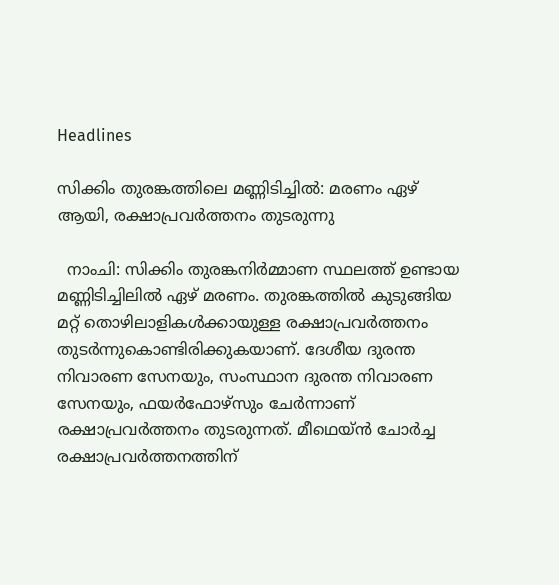Headlines

സിക്കിം തുരങ്കത്തിലെ മണ്ണിടിച്ചില്‍: മരണം ഏഴ് ആയി, രക്ഷാപ്രവര്‍ത്തനം തുടരുന്നു

  നാംചി: സിക്കിം തുരങ്കനിര്‍മ്മാണ സ്ഥലത്ത് ഉണ്ടായ മണ്ണിടിച്ചിലില്‍ ഏഴ് മരണം. തുരങ്കത്തില്‍ കുടുങ്ങിയ മറ്റ് തൊഴിലാളികള്‍ക്കായുള്ള രക്ഷാപ്രവര്‍ത്തനം തുടര്‍ന്നുകൊണ്ടിരിക്കുകയാണ്. ദേശീയ ദുരന്ത നിവാരണ സേനയും, സംസ്ഥാന ദുരന്ത നിവാരണ സേനയും, ഫയര്‍ഫോഴ്‌സും ചേര്‍ന്നാണ് രക്ഷാപ്രവര്‍ത്തനം തുടരുന്നത്. മീഥെയ്ൻ ചോർച്ച രക്ഷാപ്രവർത്തനത്തിന്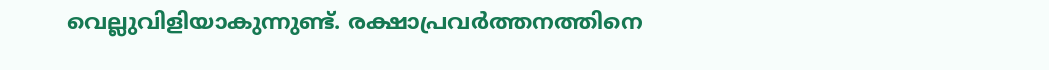വെല്ലുവിളിയാകുന്നുണ്ട്. രക്ഷാപ്രവര്‍ത്തനത്തിനെ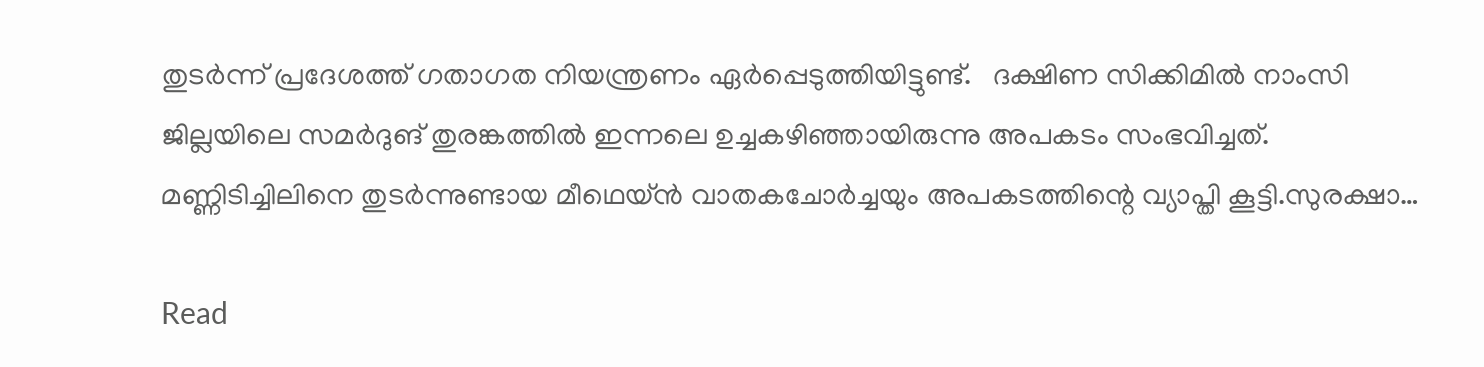തുടര്‍ന്ന് പ്രദേശത്ത് ഗതാഗത നിയന്ത്രണം ഏര്‍പ്പെടുത്തിയിട്ടുണ്ട്.   ദക്ഷിണ സിക്കിമില്‍ നാംസി ജില്ലയിലെ സമര്‍ദുങ് തുരങ്കത്തില്‍ ഇന്നലെ ഉച്ചകഴിഞ്ഞായിരുന്നു അപകടം സംഭവിച്ചത്. മണ്ണിടിച്ചിലിനെ തുടര്‍ന്നുണ്ടായ മീഥെയ്ന്‍ വാതകചോര്‍ച്ചയും അപകടത്തിന്റെ വ്യാപ്തി കൂട്ടി.സുരക്ഷാ…

Read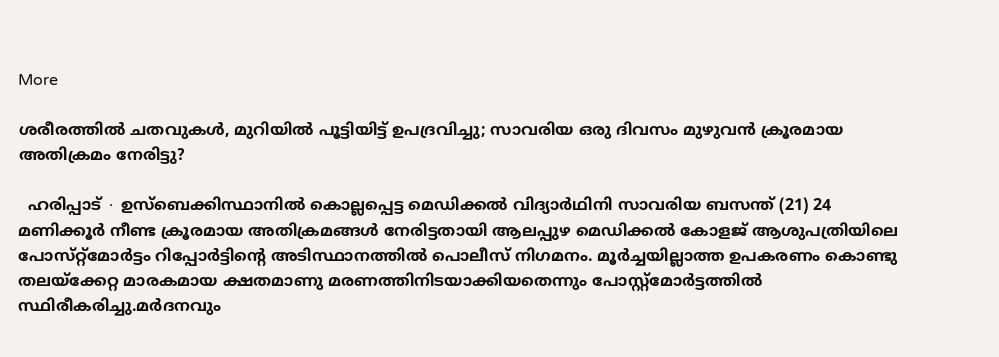More

ശരീരത്തിൽ ചതവുകള്‍, മുറിയിൽ പൂട്ടിയിട്ട് ഉപദ്രവിച്ചു; സാവരിയ ഒരു ദിവസം മുഴുവൻ ക്രൂരമായ അതിക്രമം നേരിട്ടു?

  ഹരിപ്പാട് ∙ ഉസ്ബെക്കിസ്ഥാനിൽ കൊല്ലപ്പെട്ട മെഡിക്കൽ വിദ്യാർഥിനി സാവരിയ ബസന്ത് (21) 24 മണിക്കൂർ നീണ്ട ക്രൂരമായ അതിക്രമങ്ങൾ നേരിട്ടതായി ആലപ്പുഴ മെഡിക്കൽ കോളജ് ആശുപത്രിയിലെ പോസ്‌റ്റ്‌മോർട്ടം റിപ്പോർട്ടിന്റെ അടിസ്ഥാനത്തിൽ പൊലീസ് നിഗമനം. മൂർച്ചയില്ലാത്ത ഉപകരണം കൊണ്ടു തലയ്ക്കേറ്റ മാരകമായ ക്ഷതമാണു മരണത്തിനിടയാക്കിയതെന്നും പോസ്റ്റ്മോർട്ടത്തിൽ സ്ഥിരീകരിച്ചു.മർദനവും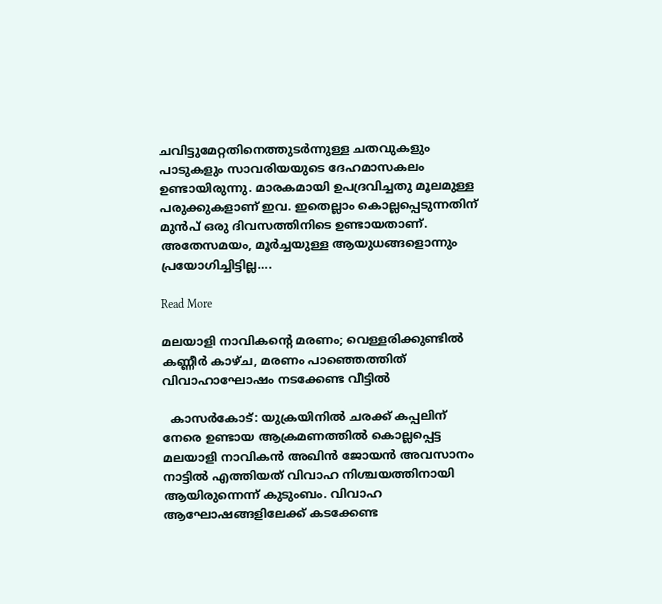ചവിട്ടുമേറ്റതിനെത്തുടർന്നുള്ള ചതവുകളും പാടുകളും സാവരിയയുടെ ദേഹമാസകലം ഉണ്ടായിരുന്നു. മാരകമായി ഉപദ്രവിച്ചതു മൂലമുള്ള പരുക്കുകളാണ് ഇവ. ഇതെല്ലാം കൊല്ലപ്പെടുന്നതിന് മുൻപ് ഒരു ദിവസത്തിനിടെ ഉണ്ടായതാണ്. അതേസമയം, മൂർച്ചയുള്ള ആയുധങ്ങളൊന്നും പ്രയോഗിച്ചിട്ടില്ല….

Read More

മലയാളി നാവികന്റെ മരണം; വെള്ളരിക്കുണ്ടില്‍ കണ്ണീര്‍ കാഴ്ച, മരണം പാഞ്ഞെത്തിത് വിവാഹാഘോഷം നടക്കേണ്ട വീട്ടില്‍

  കാസര്‍കോട്: യുക്രയിനില്‍ ചരക്ക് കപ്പലിന് നേരെ ഉണ്ടായ ആക്രമണത്തില്‍ കൊല്ലപ്പെട്ട മലയാളി നാവികന്‍ അഖിന്‍ ജോയന്‍ അവസാനം നാട്ടില്‍ എത്തിയത് വിവാഹ നിശ്ചയത്തിനായി ആയിരുന്നെന്ന് കുടുംബം. വിവാഹ ആഘോഷങ്ങളിലേക്ക് കടക്കേണ്ട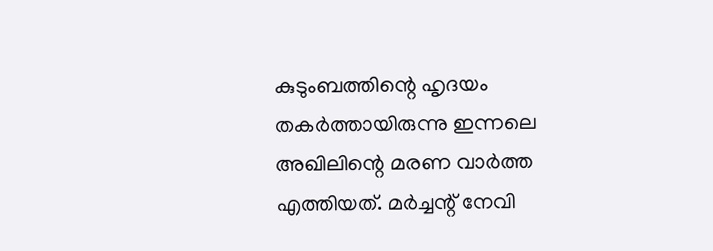കുടുംബത്തിന്റെ ഹൃദയം തകര്‍ത്തായിരുന്നു ഇന്നലെ അഖിലിന്റെ മരണ വാര്‍ത്ത എത്തിയത്. മര്‍ച്ചന്റ് നേവി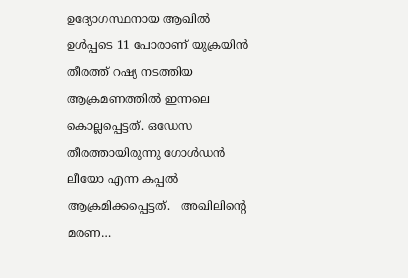ഉദ്യോഗസ്ഥനായ ആഖില്‍ ഉള്‍പ്പടെ 11 പോരാണ് യുക്രയിന്‍ തീരത്ത് റഷ്യ നടത്തിയ ആക്രമണത്തില്‍ ഇന്നലെ കൊല്ലപ്പെട്ടത്. ഒഡേസ തീരത്തായിരുന്നു ഗോള്‍ഡന്‍ ലീയോ എന്ന കപ്പല്‍ ആക്രമിക്കപ്പെട്ടത്.   അഖിലിന്റെ മരണ…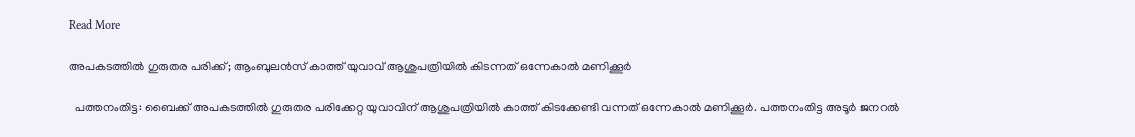Read More

അപകടത്തിൽ ഗുരുതര പരിക്ക്; ആംബുലൻസ് കാത്ത് യുവാവ് ആശുപത്രിയിൽ കിടന്നത് ഒന്നേകാൽ മണിക്കൂർ

  പത്തനംതിട്ട: ബൈക്ക് അപകടത്തില്‍ ഗുരുതര പരിക്കേറ്റ യുവാവിന് ആശുപത്രിയില്‍ കാത്ത് കിടക്കേണ്ടി വന്നത് ഒന്നേകാല്‍ മണിക്കൂര്‍. പത്തനംതിട്ട അടൂര്‍ ജനറല്‍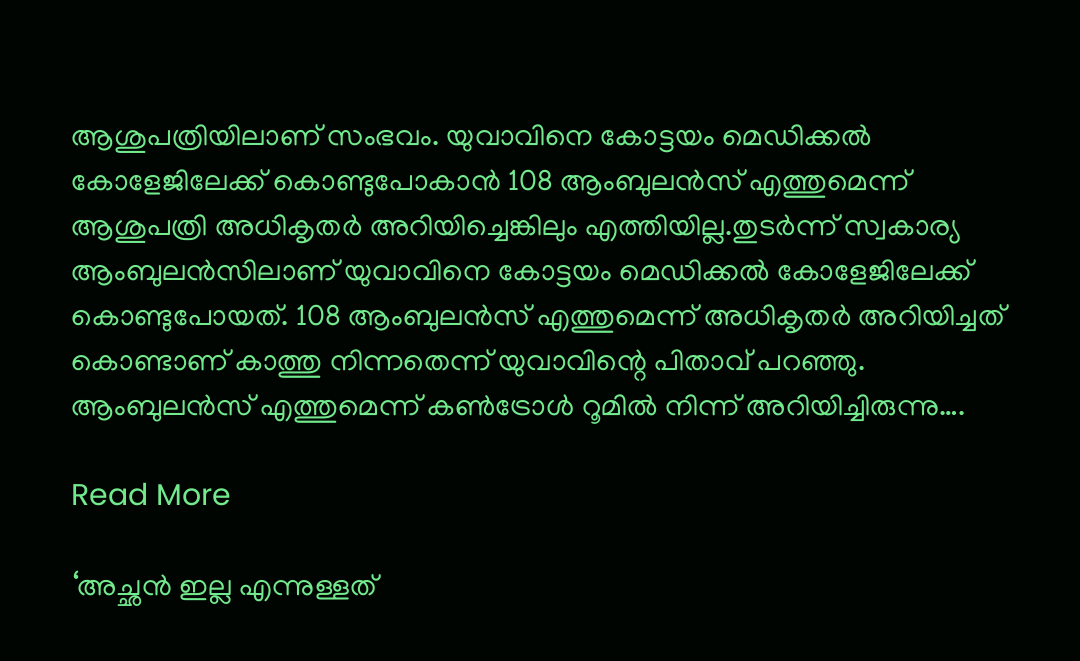ആശുപത്രിയിലാണ് സംഭവം. യുവാവിനെ കോട്ടയം മെഡിക്കല്‍ കോളേജിലേക്ക് കൊണ്ടുപോകാൻ 108 ആംബുലന്‍സ് എത്തുമെന്ന് ആശുപത്രി അധികൃതര്‍ അറിയിച്ചെങ്കിലും എത്തിയില്ല.തുടര്‍ന്ന് സ്വകാര്യ ആംബുലന്‍സിലാണ് യുവാവിനെ കോട്ടയം മെഡിക്കല്‍ കോളേജിലേക്ക് കൊണ്ടുപോയത്. 108 ആംബുലന്‍സ് എത്തുമെന്ന് അധികൃതര്‍ അറിയിച്ചത് കൊണ്ടാണ് കാത്തു നിന്നതെന്ന് യുവാവിന്റെ പിതാവ് പറഞ്ഞു.   ആംബുലന്‍സ് എത്തുമെന്ന് കണ്‍ട്രോള്‍ റൂമില്‍ നിന്ന് അറിയിച്ചിരുന്നു….

Read More

‘അച്ഛന്‍ ഇല്ല എന്നുള്ളത്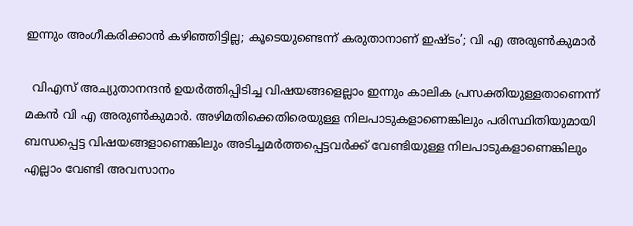ഇന്നും അംഗീകരിക്കാന്‍ കഴിഞ്ഞിട്ടില്ല; കൂടെയുണ്ടെന്ന് കരുതാനാണ് ഇഷ്ടം’; വി എ അരുണ്‍കുമാര്‍

  വിഎസ് അച്യുതാനന്ദന്‍ ഉയര്‍ത്തിപ്പിടിച്ച വിഷയങ്ങളെല്ലാം ഇന്നും കാലിക പ്രസക്തിയുള്ളതാണെന്ന് മകന്‍ വി എ അരുണ്‍കുമാര്‍. അഴിമതിക്കെതിരെയുള്ള നിലപാടുകളാണെങ്കിലും പരിസ്ഥിതിയുമായി ബന്ധപ്പെട്ട വിഷയങ്ങളാണെങ്കിലും അടിച്ചമര്‍ത്തപ്പെട്ടവര്‍ക്ക് വേണ്ടിയുള്ള നിലപാടുകളാണെങ്കിലും എല്ലാം വേണ്ടി അവസാനം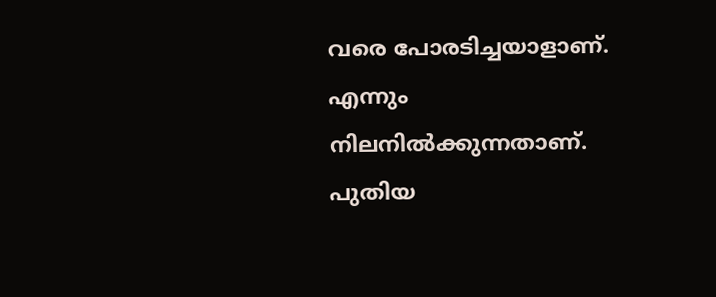വരെ പോരടിച്ചയാളാണ്. എന്നും നിലനില്‍ക്കുന്നതാണ്. പുതിയ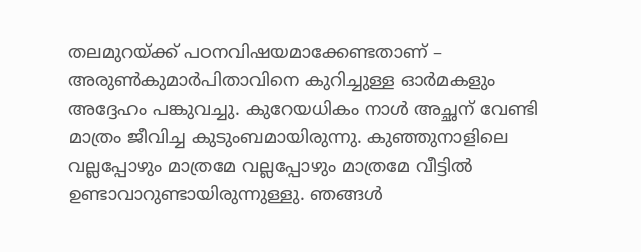തലമുറയ്ക്ക് പഠനവിഷയമാക്കേണ്ടതാണ് – അരുണ്‍കുമാര്‍പിതാവിനെ കുറിച്ചുള്ള ഓര്‍മകളും അദ്ദേഹം പങ്കുവച്ചു. കുറേയധികം നാള്‍ അച്ഛന് വേണ്ടി മാത്രം ജീവിച്ച കുടുംബമായിരുന്നു. കുഞ്ഞുനാളിലെ വല്ലപ്പോഴും മാത്രമേ വല്ലപ്പോഴും മാത്രമേ വീട്ടില്‍ ഉണ്ടാവാറുണ്ടായിരുന്നുള്ളു. ഞങ്ങള്‍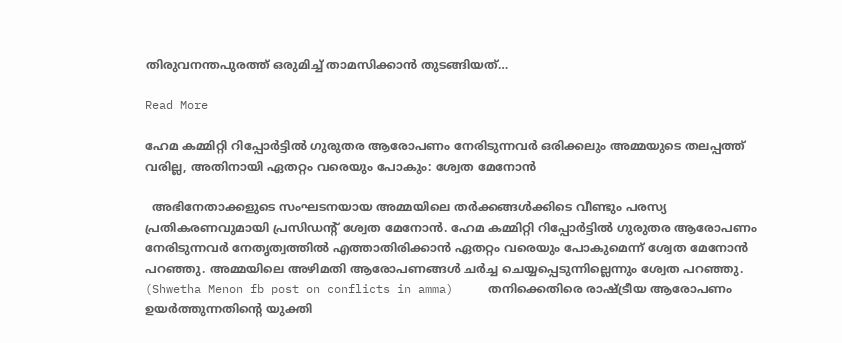തിരുവനന്തപുരത്ത് ഒരുമിച്ച് താമസിക്കാന്‍ തുടങ്ങിയത്…

Read More

ഹേമ കമ്മിറ്റി റിപ്പോര്‍ട്ടില്‍ ഗുരുതര ആരോപണം നേരിടുന്നവര്‍ ഒരിക്കലും അമ്മയുടെ തലപ്പത്ത് വരില്ല, അതിനായി ഏതറ്റം വരെയും പോകും: ശ്വേത മേനോന്‍

  അഭിനേതാക്കളുടെ സംഘടനയായ അമ്മയിലെ തര്‍ക്കങ്ങള്‍ക്കിടെ വീണ്ടും പരസ്യ പ്രതികരണവുമായി പ്രസിഡന്റ് ശ്വേത മേനോന്‍. ഹേമ കമ്മിറ്റി റിപ്പോര്‍ട്ടില്‍ ഗുരുതര ആരോപണം നേരിടുന്നവര്‍ നേതൃത്വത്തില്‍ എത്താതിരിക്കാന്‍ ഏതറ്റം വരെയും പോകുമെന്ന് ശ്വേത മേനോന്‍ പറഞ്ഞു. അമ്മയിലെ അഴിമതി ആരോപണങ്ങള്‍ ചര്‍ച്ച ചെയ്യപ്പെടുന്നില്ലെന്നും ശ്വേത പറഞ്ഞു. (Shwetha Menon fb post on conflicts in amma)     തനിക്കെതിരെ രാഷ്ട്രീയ ആരോപണം ഉയര്‍ത്തുന്നതിന്റെ യുക്തി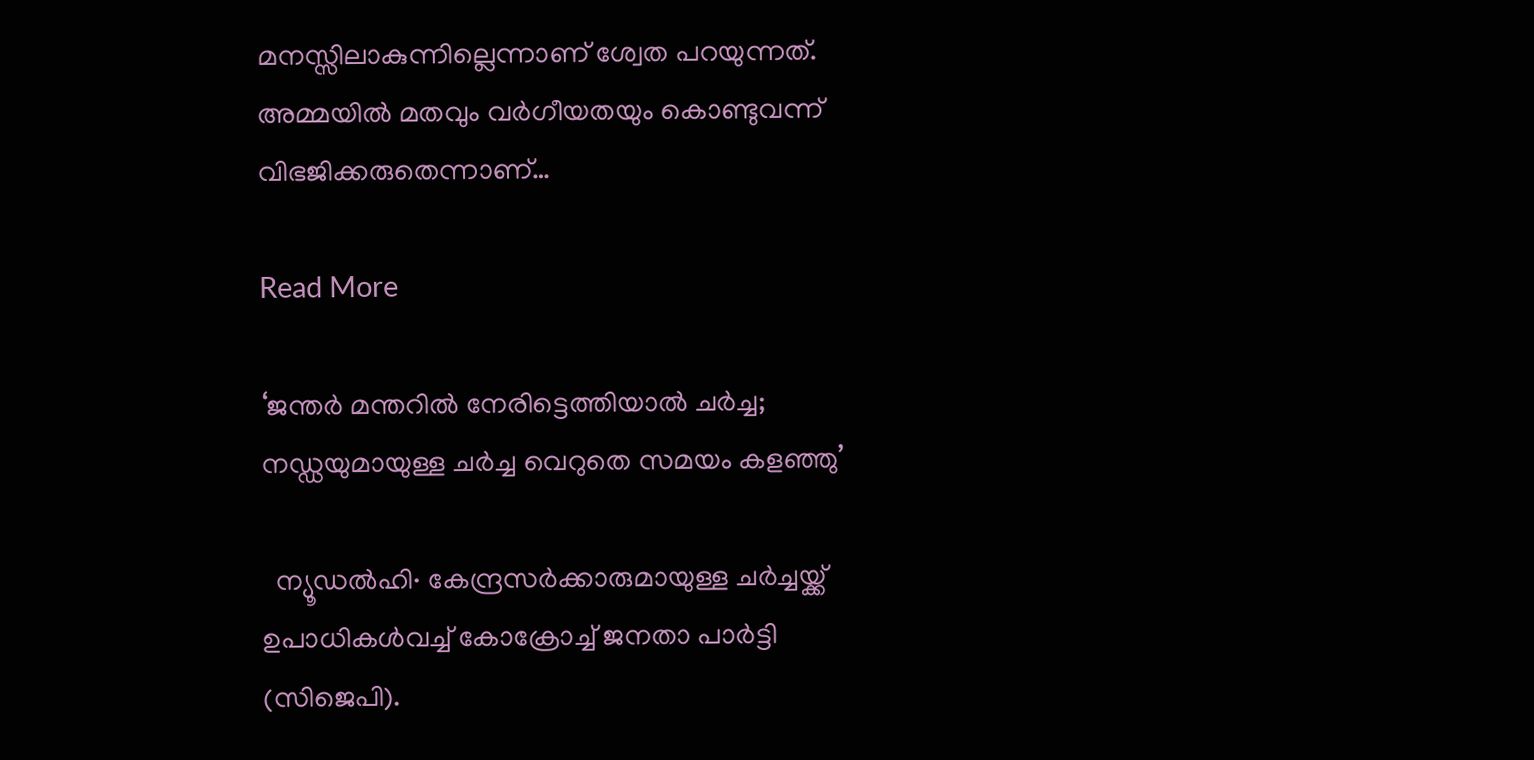മനസ്സിലാകുന്നില്ലെന്നാണ് ശ്വേത പറയുന്നത്. അമ്മയില്‍ മതവും വര്‍ഗീയതയും കൊണ്ടുവന്ന് വിഭജിക്കരുതെന്നാണ്…

Read More

‘ജന്തർ മന്തറിൽ നേരിട്ടെത്തിയാൽ ചർച്ച; നഡ്ഡയുമായുള്ള ചർച്ച വെറുതെ സമയം കളഞ്ഞു’

  ന്യൂഡൽഹി∙ കേന്ദ്രസർക്കാരുമായുള്ള ചർച്ചയ്ക്ക് ഉപാധികൾവച്ച്‌ കോക്രോച്ച് ജനതാ പാർട്ടി (സിജെപി).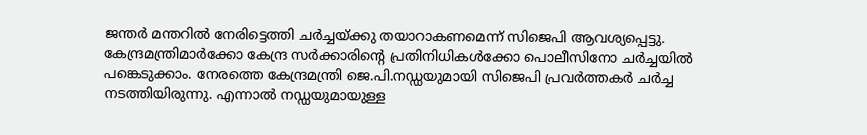ജന്തർ മന്തറിൽ നേരിട്ടെത്തി ചർച്ചയ്ക്കു തയാറാകണമെന്ന് സിജെപി ആവശ്യപ്പെട്ടു. കേന്ദ്രമന്ത്രിമാർക്കോ കേന്ദ്ര സർക്കാരിന്റെ പ്രതിനിധികൾക്കോ പൊലീസിനോ ചർച്ചയിൽ പങ്കെടുക്കാം. നേരത്തെ കേന്ദ്രമന്ത്രി ജെ.പി.നഡ്ഡയുമായി സിജെപി പ്രവർത്തകർ ചർച്ച നടത്തിയിരുന്നു. എന്നാൽ നഡ്ഡയുമായുള്ള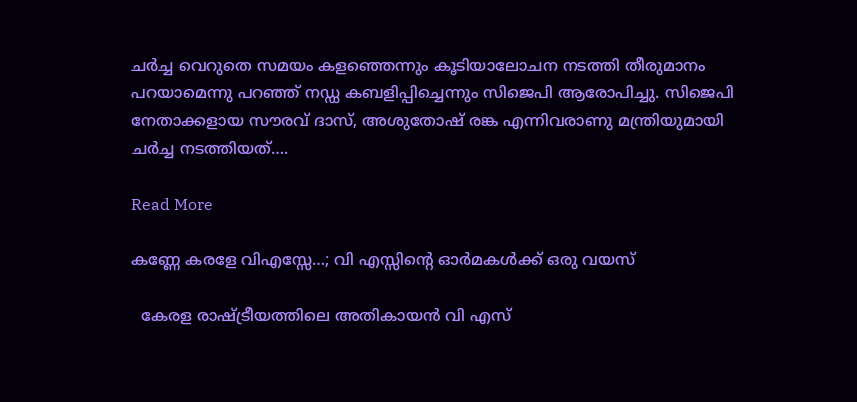ചർച്ച വെറുതെ സമയം കളഞ്ഞെന്നും കൂടിയാലോചന നടത്തി തീരുമാനം പറയാമെന്നു പറഞ്ഞ് നഡ്ഡ കബളിപ്പിച്ചെന്നും സിജെപി ആരോപിച്ചു. സിജെപി നേതാക്കളായ സൗരവ് ദാസ്, അശുതോഷ് രങ്ക എന്നിവരാണു മന്ത്രിയുമായി ചർച്ച നടത്തിയത്….

Read More

കണ്ണേ കരളേ വിഎസ്സേ…; വി എസ്സിന്റെ ഓര്‍മകള്‍ക്ക് ഒരു വയസ്

  കേരള രാഷ്ട്രീയത്തിലെ അതികായന്‍ വി എസ്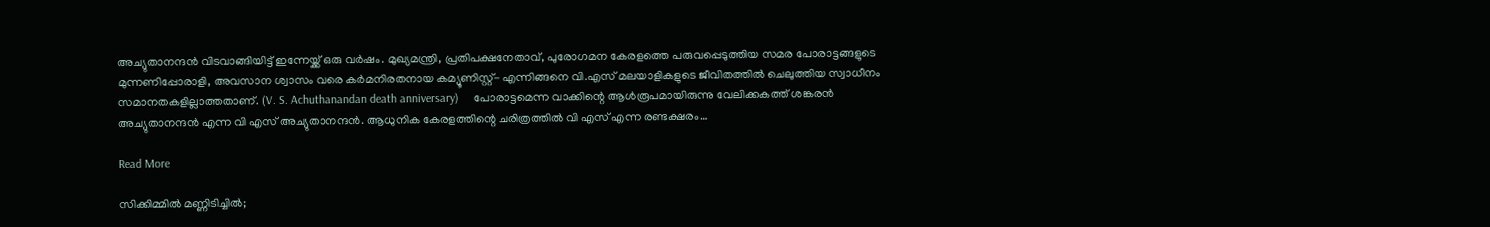അച്യുതാനന്ദന്‍ വിടവാങ്ങിയിട്ട് ഇന്നേയ്ക്ക് ഒരു വര്‍ഷം. മുഖ്യമന്ത്രി, പ്രതിപക്ഷനേതാവ്, പുരോഗമന കേരളത്തെ പരുവപ്പെടുത്തിയ സമര പോരാട്ടങ്ങളുടെ മുന്നണിപ്പോരാളി, അവസാന ശ്വാസം വരെ കര്‍മനിരതനായ കമ്യൂണിസ്റ്റ്- എന്നിങ്ങനെ വി.എസ് മലയാളികളുടെ ജീവിതത്തില്‍ ചെലുത്തിയ സ്വാധീനം സമാനതകളില്ലാത്തതാണ്. (V. S. Achuthanandan death anniversary)     പോരാട്ടമെന്ന വാക്കിന്റെ ആള്‍രൂപമായിരുന്നു വേലിക്കകത്ത് ശങ്കരന്‍ അച്യുതാനന്ദന്‍ എന്ന വി എസ് അച്യുതാനന്ദന്‍. ആധുനിക കേരളത്തിന്റെ ചരിത്രത്തില്‍ വി എസ് എന്ന രണ്ടക്ഷരം…

Read More

സിക്കിമ്മില്‍ മണ്ണിടിച്ചില്‍;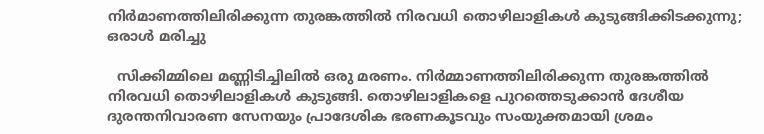നിര്‍മാണത്തിലിരിക്കുന്ന തുരങ്കത്തില്‍ നിരവധി തൊഴിലാളികള്‍ കുടുങ്ങിക്കിടക്കുന്നു; ഒരാള്‍ മരിച്ചു

  സിക്കിമ്മിലെ മണ്ണിടിച്ചിലില്‍ ഒരു മരണം. നിര്‍മ്മാണത്തിലിരിക്കുന്ന തുരങ്കത്തില്‍ നിരവധി തൊഴിലാളികള്‍ കുടുങ്ങി. തൊഴിലാളികളെ പുറത്തെടുക്കാന്‍ ദേശീയ ദുരന്തനിവാരണ സേനയും പ്രാദേശിക ഭരണകൂടവും സംയുക്തമായി ശ്രമം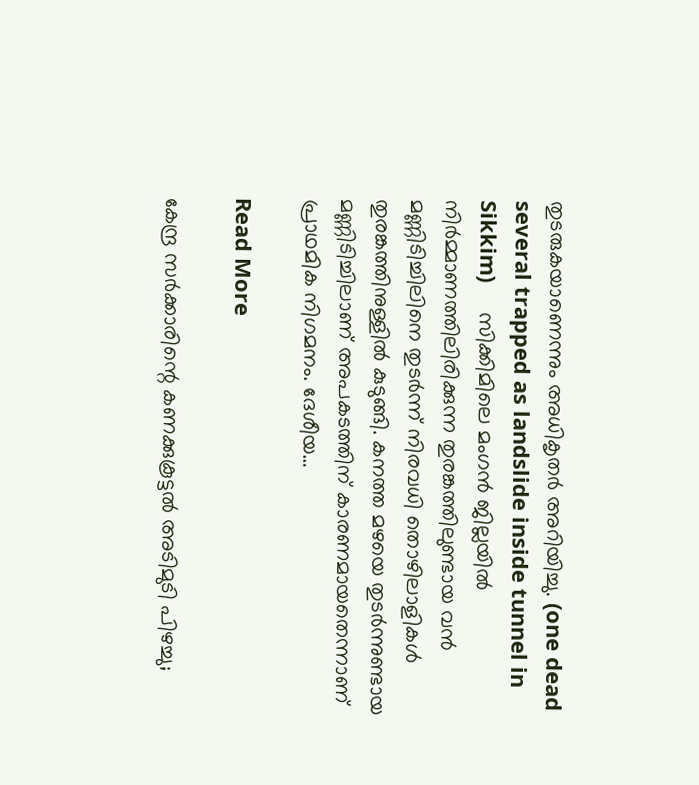തുടരുകയാണെന്നും അധികൃതര്‍ അറിയിച്ചു. (one dead several trapped as landslide inside tunnel in Sikkim)     സിക്കിമിലെ മംഗന്‍ ജില്ലയില്‍ നിര്‍മ്മാണത്തിലിരിക്കുന്ന തുരങ്കത്തിലുണ്ടായ വന്‍ മണ്ണിടിച്ചിലിനെ തുടര്‍ന്ന് നിരവധി തൊഴിലാളികള്‍ തുരങ്കത്തിനുള്ളില്‍ കുടുങ്ങി. കനത്ത മഴയെ തുടര്‍ന്നുണ്ടായ മണ്ണിടിച്ചിലാണ് അപകടത്തിന് കാരണമായതെന്നാണ് പ്രാഥമിക നിഗമനം. ദേശീയ…

Read More

കേന്ദ്ര സർക്കാരിന്റെ കണക്കുകൂട്ടൽ‌ അടിമുടി പിഴച്ചു;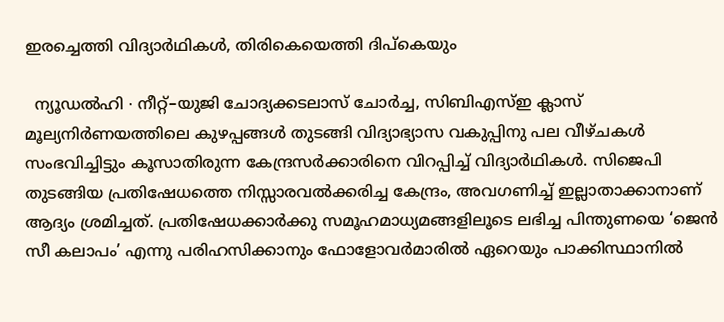ഇരച്ചെത്തി വിദ്യാർഥികൾ, തിരികെയെത്തി ദിപ്കെയും

  ന്യൂഡൽഹി ∙ നീറ്റ്–യുജി ചോദ്യക്കടലാസ് ചോർച്ച, സിബിഎസ്ഇ ക്ലാസ് മൂല്യനിർണയത്തിലെ കുഴപ്പങ്ങൾ തുടങ്ങി വിദ്യാഭ്യാസ വകുപ്പിനു പല വീഴ്ചകൾ സംഭവിച്ചിട്ടും കൂസാതിരുന്ന കേന്ദ്രസർക്കാരിനെ വിറപ്പിച്ച് വിദ്യാർഥികൾ. സിജെപി തുടങ്ങിയ പ്രതിഷേധത്തെ നിസ്സാരവൽക്കരിച്ച കേന്ദ്രം, അവഗണിച്ച് ഇല്ലാതാക്കാനാണ് ആദ്യം ശ്രമിച്ചത്. പ്രതിഷേധക്കാർക്കു സമൂഹമാധ്യമങ്ങളിലൂടെ ലഭിച്ച പിന്തുണയെ ‘ജെൻ സീ കലാപം’ എന്നു പരിഹസിക്കാനും ഫോളോവർമാരിൽ ഏറെയും പാക്കിസ്ഥാനിൽ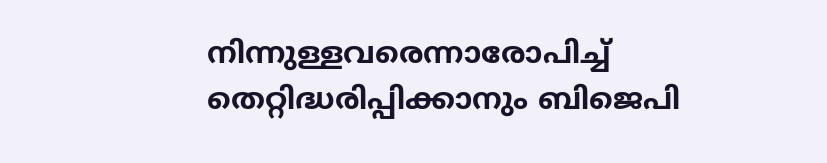നിന്നുള്ളവരെന്നാരോപിച്ച് തെറ്റിദ്ധരിപ്പിക്കാനും ബിജെപി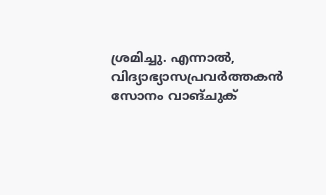ശ്രമിച്ചു. എന്നാൽ, വിദ്യാഭ്യാസപ്രവർത്തകൻ സോനം വാങ്ചുക്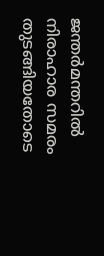ജന്തർമന്തറിൽ നിരാഹാര സമരം തുടങ്ങിയതോടെ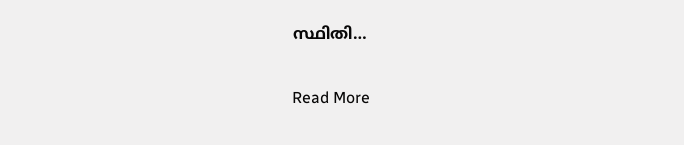സ്ഥിതി…

Read More